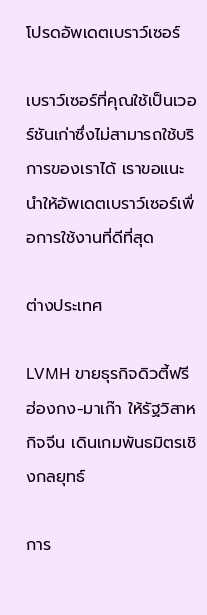โปรดอัพเดตเบราว์เซอร์

เบราว์เซอร์ที่คุณใช้เป็นเวอร์ชันเก่าซึ่งไม่สามารถใช้บริการของเราได้ เราขอแนะนำให้อัพเดตเบราว์เซอร์เพื่อการใช้งานที่ดีที่สุด

ต่างประเทศ

LVMH ขายธุรกิจดิวตี้ฟรีฮ่องกง-มาเก๊า ให้รัฐวิสาหกิจจีน เดินเกมพันธมิตรเชิงกลยุทธ์

การ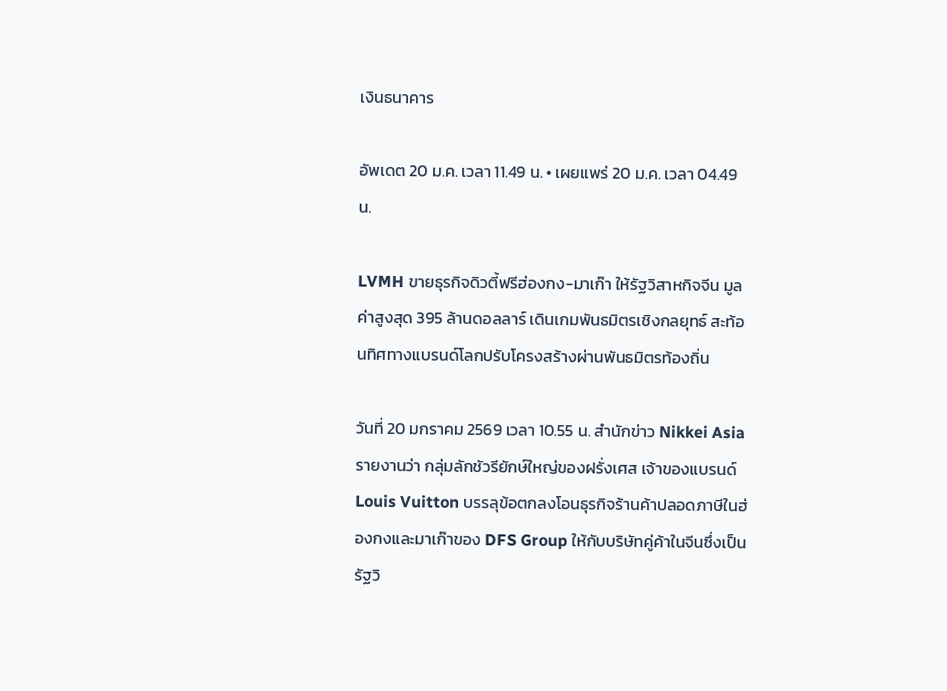เงินธนาคาร

อัพเดต 20 ม.ค. เวลา 11.49 น. • เผยแพร่ 20 ม.ค. เวลา 04.49 น.

LVMH ขายธุรกิจดิวตี้ฟรีฮ่องกง-มาเก๊า ให้รัฐวิสาหกิจจีน มูลค่าสูงสุด 395 ล้านดอลลาร์ เดินเกมพันธมิตรเชิงกลยุทธ์ สะท้อนทิศทางแบรนด์โลกปรับโครงสร้างผ่านพันธมิตรท้องถิ่น

วันที่ 20 มกราคม 2569 เวลา 10.55 น. สำนักข่าว Nikkei Asia รายงานว่า กลุ่มลักชัวรียักษ์ใหญ่ของฝรั่งเศส เจ้าของแบรนด์ Louis Vuitton บรรลุข้อตกลงโอนธุรกิจร้านค้าปลอดภาษีในฮ่องกงและมาเก๊าของ DFS Group ให้กับบริษัทคู่ค้าในจีนซึ่งเป็นรัฐวิ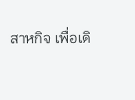สาหกิจ เพื่อเดิ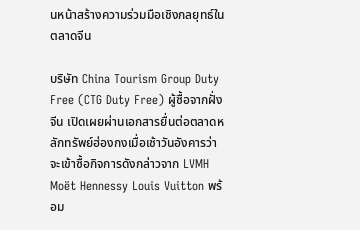นหน้าสร้างความร่วมมือเชิงกลยุทธ์ในตลาดจีน

บริษัท China Tourism Group Duty Free (CTG Duty Free) ผู้ซื้อจากฝั่งจีน เปิดเผยผ่านเอกสารยื่นต่อตลาดหลักทรัพย์ฮ่องกงเมื่อเช้าวันอังคารว่าจะเข้าซื้อกิจการดังกล่าวจาก LVMH Moët Hennessy Louis Vuitton พร้อม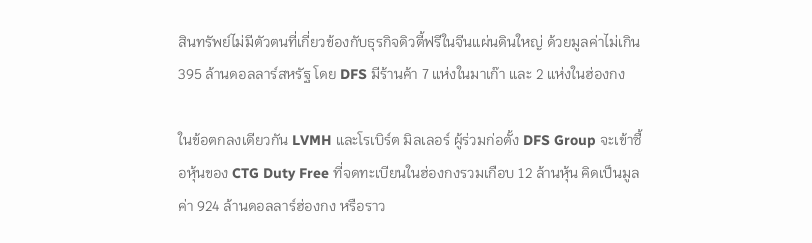สินทรัพย์ไม่มีตัวตนที่เกี่ยวข้องกับธุรกิจดิวตี้ฟรีในจีนแผ่นดินใหญ่ ด้วยมูลค่าไม่เกิน 395 ล้านดอลลาร์สหรัฐ โดย DFS มีร้านค้า 7 แห่งในมาเก๊า และ 2 แห่งในฮ่องกง

ในข้อตกลงเดียวกัน LVMH และโรเบิร์ต มิลเลอร์ ผู้ร่วมก่อตั้ง DFS Group จะเข้าซื้อหุ้นของ CTG Duty Free ที่จดทะเบียนในฮ่องกงรวมเกือบ 12 ล้านหุ้น คิดเป็นมูลค่า 924 ล้านดอลลาร์ฮ่องกง หรือราว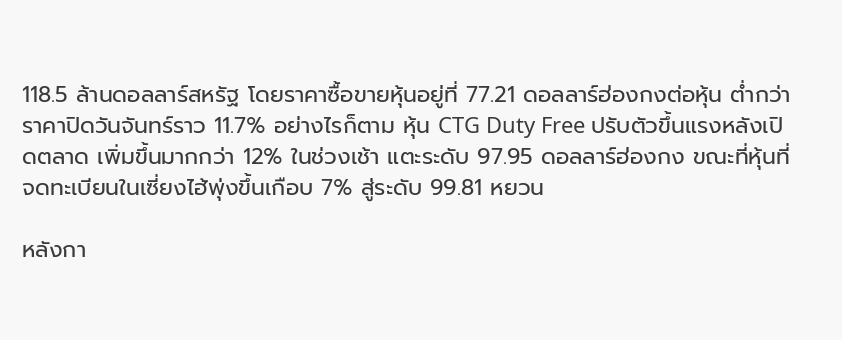118.5 ล้านดอลลาร์สหรัฐ โดยราคาซื้อขายหุ้นอยู่ที่ 77.21 ดอลลาร์ฮ่องกงต่อหุ้น ต่ำกว่าราคาปิดวันจันทร์ราว 11.7% อย่างไรก็ตาม หุ้น CTG Duty Free ปรับตัวขึ้นแรงหลังเปิดตลาด เพิ่มขึ้นมากกว่า 12% ในช่วงเช้า แตะระดับ 97.95 ดอลลาร์ฮ่องกง ขณะที่หุ้นที่จดทะเบียนในเซี่ยงไฮ้พุ่งขึ้นเกือบ 7% สู่ระดับ 99.81 หยวน

หลังกา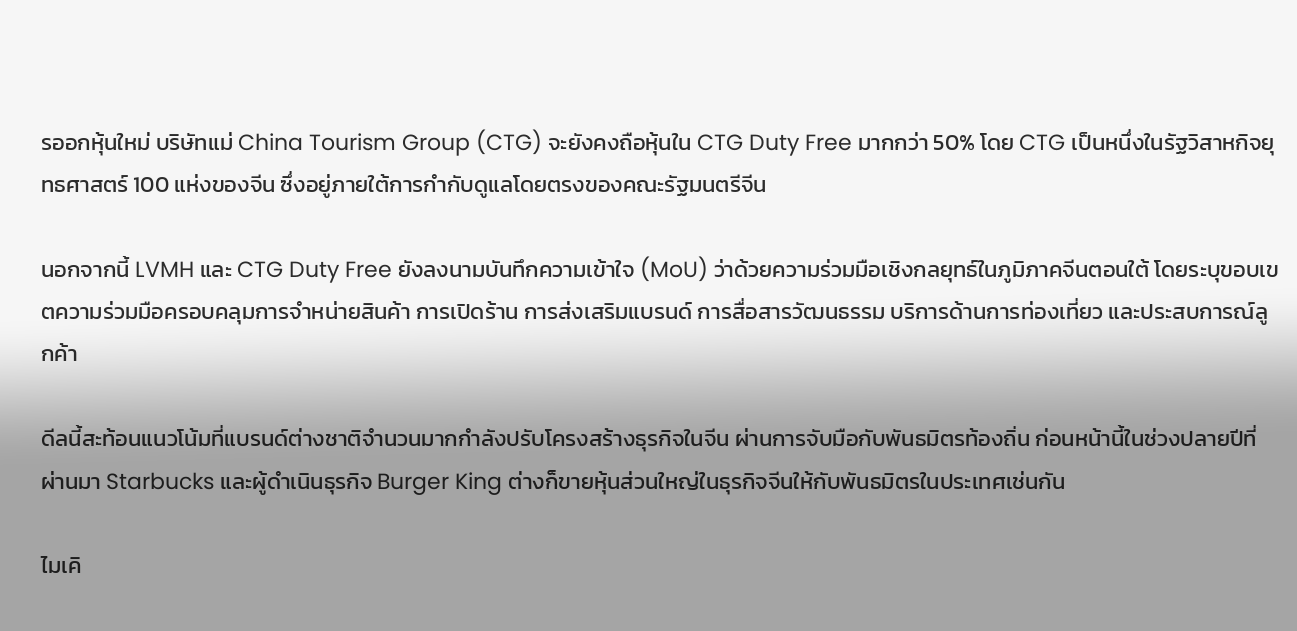รออกหุ้นใหม่ บริษัทแม่ China Tourism Group (CTG) จะยังคงถือหุ้นใน CTG Duty Free มากกว่า 50% โดย CTG เป็นหนึ่งในรัฐวิสาหกิจยุทธศาสตร์ 100 แห่งของจีน ซึ่งอยู่ภายใต้การกำกับดูแลโดยตรงของคณะรัฐมนตรีจีน

นอกจากนี้ LVMH และ CTG Duty Free ยังลงนามบันทึกความเข้าใจ (MoU) ว่าด้วยความร่วมมือเชิงกลยุทธ์ในภูมิภาคจีนตอนใต้ โดยระบุขอบเขตความร่วมมือครอบคลุมการจำหน่ายสินค้า การเปิดร้าน การส่งเสริมแบรนด์ การสื่อสารวัฒนธรรม บริการด้านการท่องเที่ยว และประสบการณ์ลูกค้า

ดีลนี้สะท้อนแนวโน้มที่แบรนด์ต่างชาติจำนวนมากกำลังปรับโครงสร้างธุรกิจในจีน ผ่านการจับมือกับพันธมิตรท้องถิ่น ก่อนหน้านี้ในช่วงปลายปีที่ผ่านมา Starbucks และผู้ดำเนินธุรกิจ Burger King ต่างก็ขายหุ้นส่วนใหญ่ในธุรกิจจีนให้กับพันธมิตรในประเทศเช่นกัน

ไมเคิ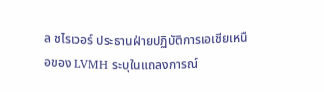ล ชไรเวอร์ ประธานฝ่ายปฏิบัติการเอเชียเหนือของ LVMH ระบุในแถลงการณ์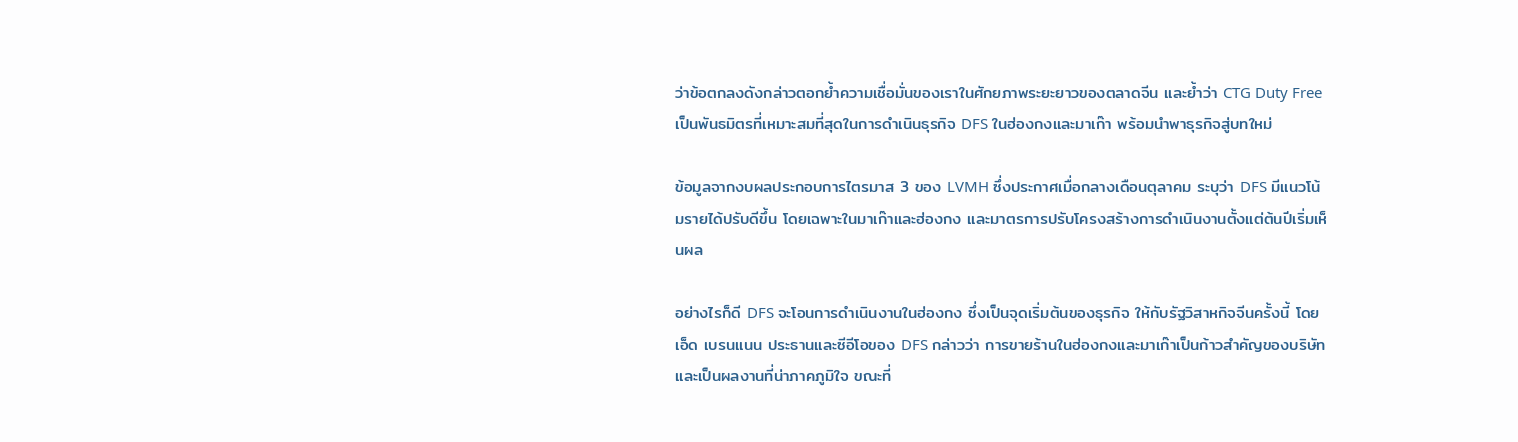ว่าข้อตกลงดังกล่าวตอกย้ำความเชื่อมั่นของเราในศักยภาพระยะยาวของตลาดจีน และย้ำว่า CTG Duty Free เป็นพันธมิตรที่เหมาะสมที่สุดในการดำเนินธุรกิจ DFS ในฮ่องกงและมาเก๊า พร้อมนำพาธุรกิจสู่บทใหม่

ข้อมูลจากงบผลประกอบการไตรมาส 3 ของ LVMH ซึ่งประกาศเมื่อกลางเดือนตุลาคม ระบุว่า DFS มีแนวโน้มรายได้ปรับดีขึ้น โดยเฉพาะในมาเก๊าและฮ่องกง และมาตรการปรับโครงสร้างการดำเนินงานตั้งแต่ต้นปีเริ่มเห็นผล

อย่างไรก็ดี DFS จะโอนการดำเนินงานในฮ่องกง ซึ่งเป็นจุดเริ่มต้นของธุรกิจ ให้กับรัฐวิสาหกิจจีนครั้งนี้ โดยเอ็ด เบรนแนน ประธานและซีอีโอของ DFS กล่าวว่า การขายร้านในฮ่องกงและมาเก๊าเป็นก้าวสำคัญของบริษัท และเป็นผลงานที่น่าภาคภูมิใจ ขณะที่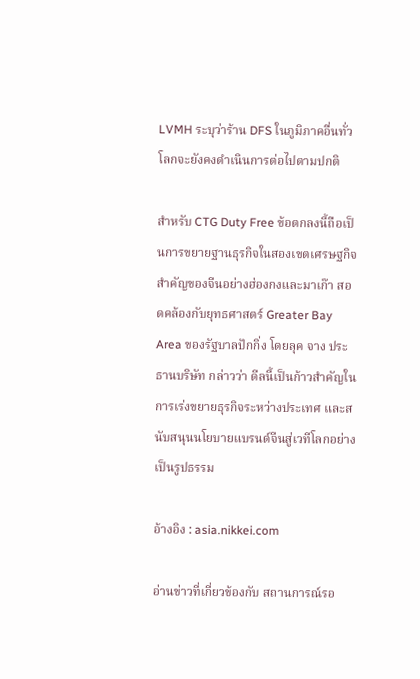LVMH ระบุว่าร้าน DFS ในภูมิภาคอื่นทั่วโลกจะยังคงดำเนินการต่อไปตามปกติ

สำหรับ CTG Duty Free ข้อตกลงนี้ถือเป็นการขยายฐานธุรกิจในสองเขตเศรษฐกิจสำคัญของจีนอย่างฮ่องกงและมาเก๊า สอดคล้องกับยุทธศาสตร์ Greater Bay Area ของรัฐบาลปักกิ่ง โดยลุค จาง ประธานบริษัท กล่าวว่า ดีลนี้เป็นก้าวสำคัญในการเร่งขยายธุรกิจระหว่างประเทศ และสนับสนุนนโยบายแบรนด์จีนสู่เวทีโลกอย่างเป็นรูปธรรม

อ้างอิง : asia.nikkei.com

อ่านข่าวที่เกี่ยวข้องกับ สถานการณ์รอ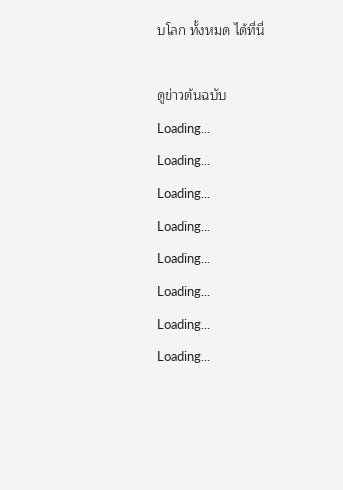บโลก ทั้งหมด ได้ที่นี่

ดูข่าวต้นฉบับ
Loading...
Loading...
Loading...
Loading...
Loading...
Loading...
Loading...
Loading...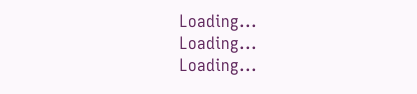Loading...
Loading...
Loading...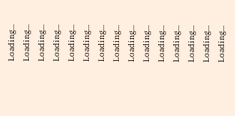Loading...
Loading...
Loading...
Loading...
Loading...
Loading...
Loading...
Loading...
Loading...
Loading...
Loading...
Loading...
Loading...
Loading...
Loading...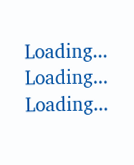Loading...
Loading...
Loading...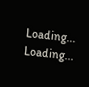Loading...
Loading...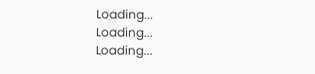Loading...
Loading...
Loading...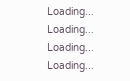Loading...
Loading...
Loading...
Loading...